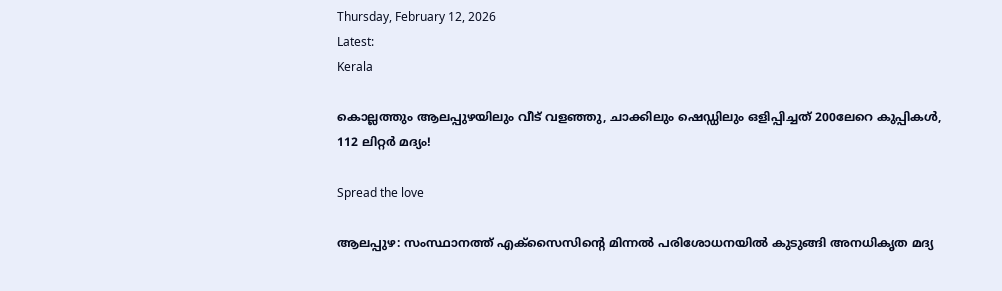Thursday, February 12, 2026
Latest:
Kerala

കൊല്ലത്തും ആലപ്പുഴയിലും വീട് വളഞ്ഞു, ചാക്കിലും ഷെഡ്ഡിലും ഒളിപ്പിച്ചത് 200ലേറെ കുപ്പികൾ, 112 ലിറ്റർ മദ്യം!

Spread the love

ആലപ്പുഴ: സംസ്ഥാനത്ത് എക്സൈസിന്‍റെ മിന്നൽ പരിശോധനയിൽ കുടുങ്ങി അനധികൃത മദ്യ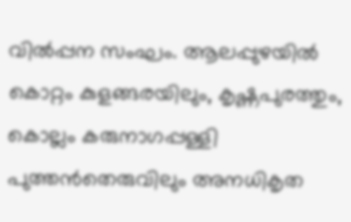വിൽപ്പന സംഘം. ആലപ്പുഴയിൽ കൊറ്റം കുളങ്ങരയിലും, കൃഷ്ണപുരത്തും, കൊല്ലം കരുനാഗപ്പള്ളി പുത്തൻതെരുവിലും അനധികൃത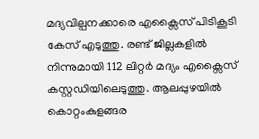മദ്യവില്പനക്കാരെ എക്സൈസ് പിടികൂടി കേസ് എടുത്തു. രണ്ട് ജില്ലകളിൽ നിന്നുമായി 112 ലിറ്റർ മദ്യം എക്സൈസ് കസ്റ്റഡിയിലെടുത്തു. ആലപ്പുഴയിൽ കൊറ്റംകുളങ്ങര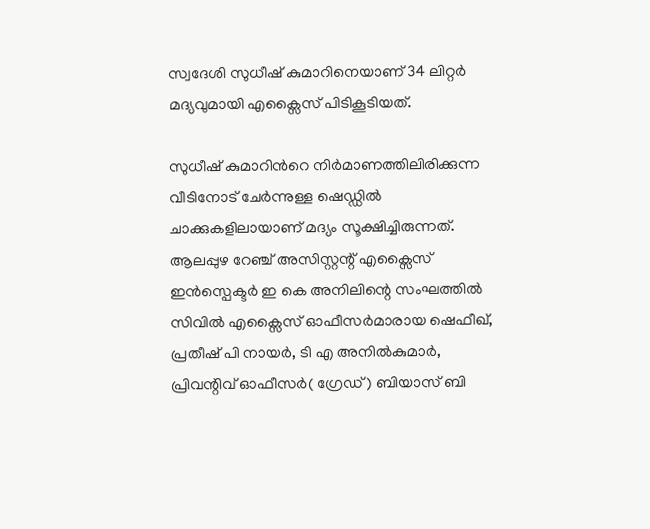സ്വദേശി സുധീഷ് കുമാറിനെയാണ് 34 ലിറ്റർ മദ്യവുമായി എക്സൈസ് പിടികൂടിയത്.

സുധീഷ് കുമാറിന്‍റെ നിർമാണത്തിലിരിക്കുന്ന വീടിനോട് ചേർന്നുള്ള ഷെഡ്ഡിൽ ചാക്കുകളിലായാണ് മദ്യം സൂക്ഷിച്ചിരുന്നത്. ആലപ്പുഴ റേഞ്ച് അസിസ്റ്റന്റ് എക്സൈസ് ഇൻസ്പെക്ടർ ഇ കെ അനിലിന്റെ സംഘത്തിൽ സിവിൽ എക്സൈസ് ഓഫീസർമാരായ ഷെഫീഖ്, പ്രതീഷ് പി നായർ, ടി എ അനിൽകുമാർ, പ്രിവന്റിവ് ഓഫീസർ( ഗ്രേഡ് ) ബിയാസ് ബി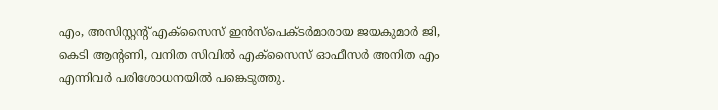എം, അസിസ്റ്റന്റ് എക്സൈസ് ഇൻസ്പെക്ടർമാരായ ജയകുമാർ ജി, കെടി ആന്റണി, വനിത സിവിൽ എക്സൈസ് ഓഫീസർ അനിത എം എന്നിവർ പരിശോധനയിൽ പങ്കെടുത്തു.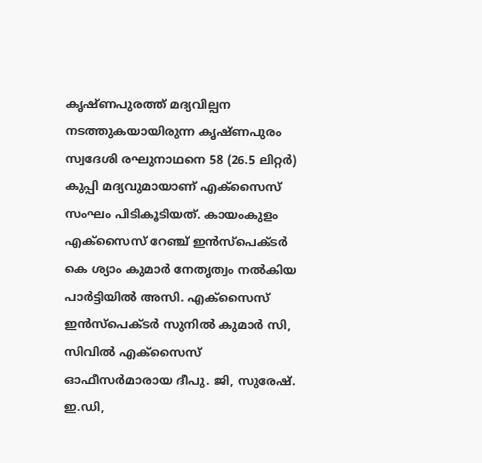കൃഷ്ണപുരത്ത് മദ്യവില്പന നടത്തുകയായിരുന്ന കൃഷ്ണപുരം സ്വദേശി രഘുനാഥനെ 58 (26.5 ലിറ്റർ) കുപ്പി മദ്യവുമായാണ് എക്സൈസ് സംഘം പിടികൂടിയത്. കായംകുളം എക്സൈസ് റേഞ്ച് ഇൻസ്പെക്ടർ കെ ശ്യാം കുമാർ നേതൃത്വം നൽകിയ പാർട്ടിയിൽ അസി. എക്സൈസ് ഇൻസ്പെക്ടർ സുനിൽ കുമാർ സി, സിവിൽ എക്സൈസ് ഓഫീസർമാരായ ദീപു. ജി, സുരേഷ്. ഇ.ഡി,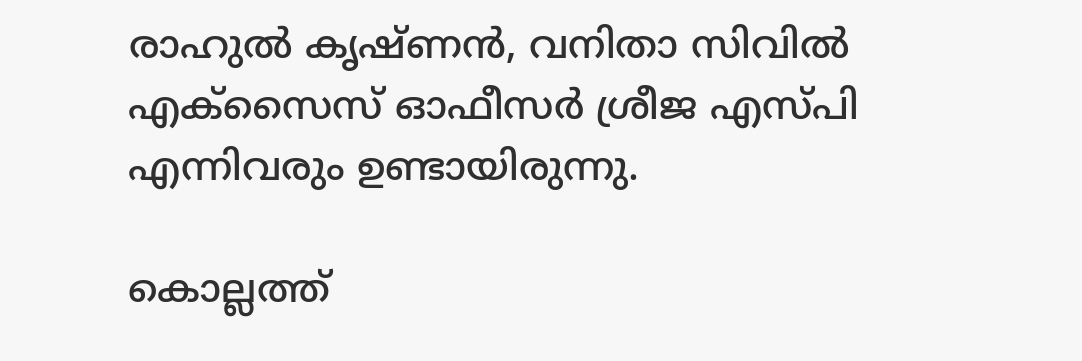രാഹുൽ കൃഷ്ണൻ, വനിതാ സിവിൽ എക്സൈസ് ഓഫീസർ ശ്രീജ എസ്പി എന്നിവരും ഉണ്ടായിരുന്നു.

കൊല്ലത്ത്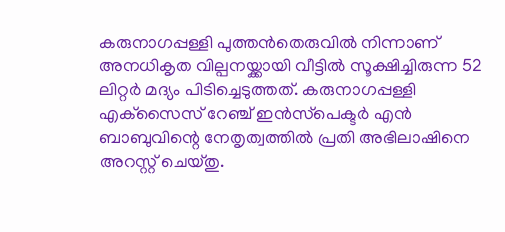കരുനാഗപ്പള്ളി പുത്തൻതെരുവിൽ നിന്നാണ് അനധികൃത വില്പനയ്ക്കായി വീട്ടിൽ സൂക്ഷിച്ചിരുന്ന 52 ലിറ്റർ മദ്യം പിടിച്ചെടുത്തത്. കരുനാഗപ്പള്ളി എക്‌സൈസ് റേഞ്ച് ഇൻസ്‌പെക്ടർ എൻ ബാബുവിന്റെ നേതൃത്വത്തിൽ പ്രതി അഭിലാഷിനെ അറസ്റ്റ് ചെയ്തു.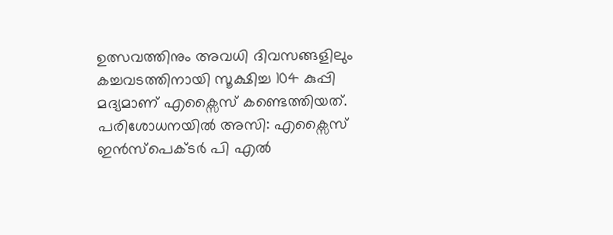ഉത്സവത്തിനും അവധി ദിവസങ്ങളിലും കച്ചവടത്തിനായി സൂക്ഷിച്ച 104 കുപ്പി മദ്യമാണ് എക്സൈസ് കണ്ടെത്തിയത്. പരിശോധനയിൽ അസി: എക്സൈസ് ഇൻസ്പെക്ടർ പി എൽ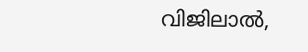വിജിലാൽ,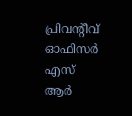പ്രിവൻ്റീവ് ഓഫിസർ എസ് ആർ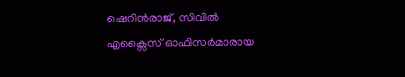ഷെറിൻരാജ്, സിവിൽ എക്സൈസ് ഓഫിസർമാരായ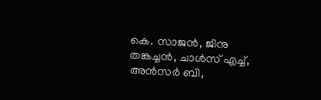കെ. സാജൻ, ജിനു തങ്കച്ചൻ, ചാൾസ് എച്ച്, അൻസർ ബി,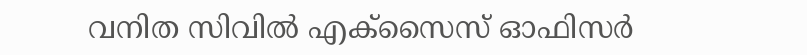വനിത സിവിൽ എക്സൈസ് ഓഫിസർ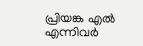പ്രിയങ്ക എൽ എന്നിവർ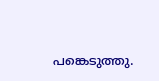പങ്കെടുത്തു.